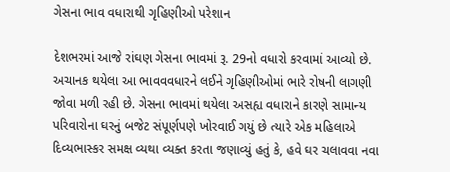ગેસના ભાવ વધારાથી ગૃહિણીઓ પરેશાન

દેશભરમાં આજે રાંઘણ ગેસના ભાવમાં રૂ. 29નો વધારો કરવામાં આવ્યો છે. અચાનક થયેલા આ ભાવવવધારને લઈને ગૃહિણીઓમાં ભારે રોષની લાગણી જોવા મળી રહી છે. ગેસના ભાવમાં થયેલા અસહ્ય વધારાને કારણે સામાન્ય પરિવારોના ઘરનું બજેટ સંપૂર્ણપણે ખોરવાઈ ગયું છે ત્યારે એક મહિલાએ દિવ્યભાસ્કર સમક્ષ વ્યથા વ્યક્ત કરતા જણાવ્યું હતું કે, હવે ઘર ચલાવવા નવા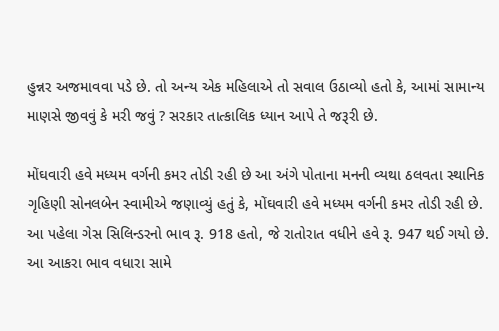હુન્નર અજમાવવા પડે છે. તો અન્ય એક મહિલાએ તો સવાલ ઉઠાવ્યો હતો કે, આમાં સામાન્ય માણસે જીવવું કે મરી જવું ? સરકાર તાત્કાલિક ધ્યાન આપે તે જરૂરી છે.

મોંઘવારી હવે મધ્યમ વર્ગની કમર તોડી રહી છે આ અંગે પોતાના મનની વ્યથા ઠલવતા સ્થાનિક ગૃહિણી સોનલબેન સ્વામીએ જણાવ્યું હતું કે, મોંઘવારી હવે મધ્યમ વર્ગની કમર તોડી રહી છે. આ પહેલા ગેસ સિલિન્ડરનો ભાવ રૂ. 918 હતો, જે રાતોરાત વધીને હવે રૂ. 947 થઈ ગયો છે. આ આકરા ભાવ વધારા સામે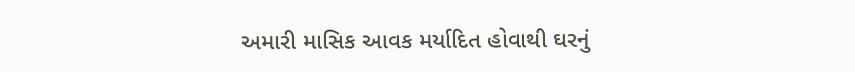અમારી માસિક આવક મર્યાદિત હોવાથી ઘરનું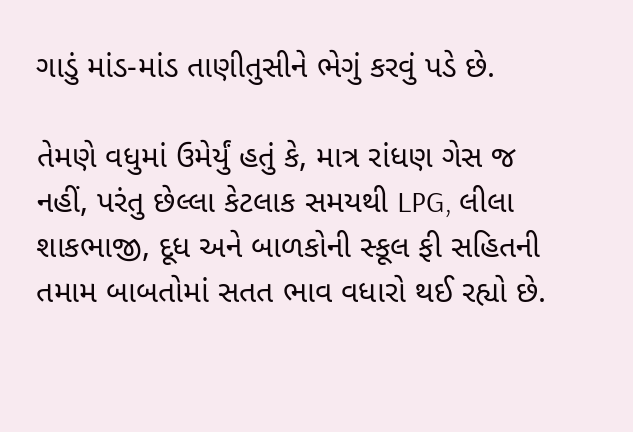ગાડું માંડ-માંડ તાણીતુસીને ભેગું કરવું પડે છે.

તેમણે વધુમાં ઉમેર્યું હતું કે, માત્ર રાંધણ ગેસ જ નહીં, પરંતુ છેલ્લા કેટલાક સમયથી LPG, લીલા શાકભાજી, દૂધ અને બાળકોની સ્કૂલ ફી સહિતની તમામ બાબતોમાં સતત ભાવ વધારો થઈ રહ્યો છે.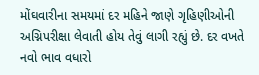મોંઘવારીના સમયમાં દર મહિને જાણે ગૃહિણીઓની અગ્નિપરીક્ષા લેવાતી હોય તેવું લાગી રહ્યું છે. દર વખતે નવો ભાવ વધારો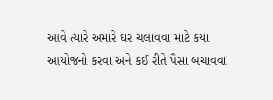આવે ત્યારે અમારે ઘર ચલાવવા માટે કયા આયોજનો કરવા અને કઈ રીતે પૈસા બચાવવા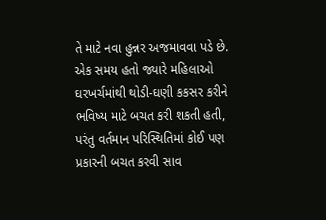તે માટે નવા હુન્નર અજમાવવા પડે છે. એક સમય હતો જ્યારે મહિલાઓ ઘરખર્ચમાંથી થોડી-ઘણી કકસર કરીને ભવિષ્ય માટે બચત કરી શકતી હતી, પરંતુ વર્તમાન પરિસ્થિતિમાં કોઈ પણ પ્રકારની બચત કરવી સાવ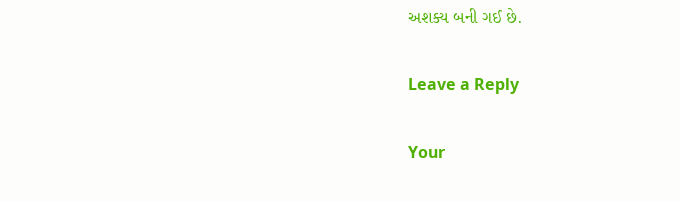અશક્ય બની ગઈ છે.

Leave a Reply

Your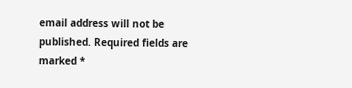email address will not be published. Required fields are marked *